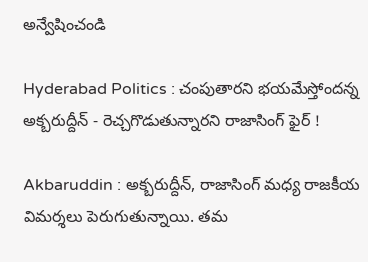అన్వేషించండి

Hyderabad Politics : చంపుతారని భయమేస్తోందన్న అక్బరుద్దీన్ - రెచ్చగొడుతున్నారని రాజాసింగ్ ఫైర్ !

Akbaruddin : అక్బరుద్దీన్, రాజాసింగ్ మధ్య రాజకీయ విమర్శలు పెరుగుతున్నాయి. తమ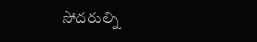సోదరుల్ని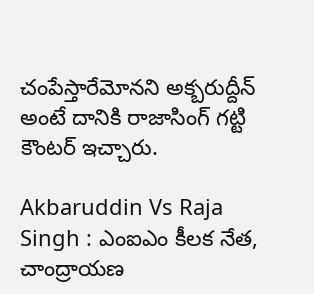చంపేస్తారేమోనని అక్బరుద్దీన్ అంటే దానికి రాజాసింగ్ గట్టి కౌంటర్ ఇచ్చారు.

Akbaruddin Vs Raja Singh : ఎంఐఎం కీలక నేత, చాంద్రాయణ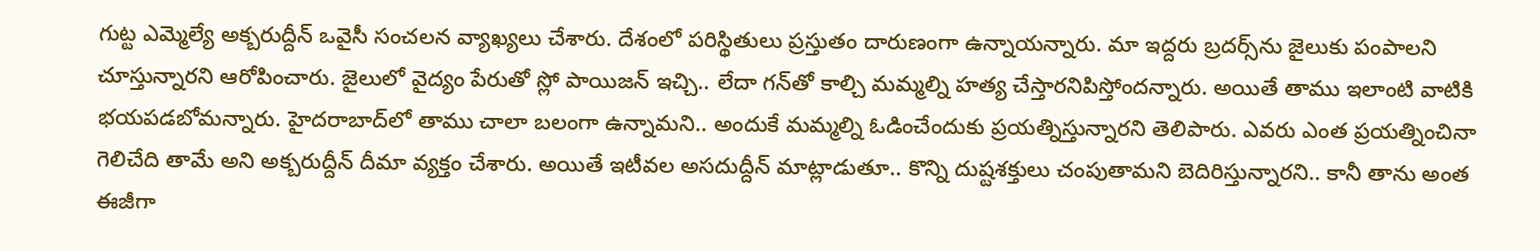గుట్ట ఎమ్మెల్యే అక్బరుద్దీన్ ఒవైసీ సంచలన వ్యాఖ్యలు చేశారు. దేశంలో పరిస్థితులు ప్రస్తుతం దారుణంగా ఉన్నాయన్నారు. మా ఇద్దరు బ్రదర్స్‌ను జైలుకు పంపాలని చూస్తున్నారని ఆరోపించారు. జైలులో వైద్యం పేరుతో స్లో పాయిజన్ ఇచ్చి.. లేదా గన్‌తో కాల్చి మమ్మల్ని హత్య చేస్తారనిపిస్తోందన్నారు. అయితే తాము ఇలాంటి వాటికి భయపడబోమన్నారు. హైదరాబాద్‌లో తాము చాలా బలంగా ఉన్నామని.. అందుకే మమ్మల్ని ఓడించేందుకు ప్రయత్నిస్తున్నారని తెలిపారు. ఎవరు ఎంత ప్రయత్నించినా గెలిచేది తామే అని అక్బరుద్దీన్ దీమా వ్యక్తం చేశారు. అయితే ఇటీవల అసదుద్దీన్ మాట్లాడుతూ.. కొన్ని దుష్టశక్తులు చంపుతామని బెదిరిస్తున్నారని.. కానీ తాను అంత ఈజీగా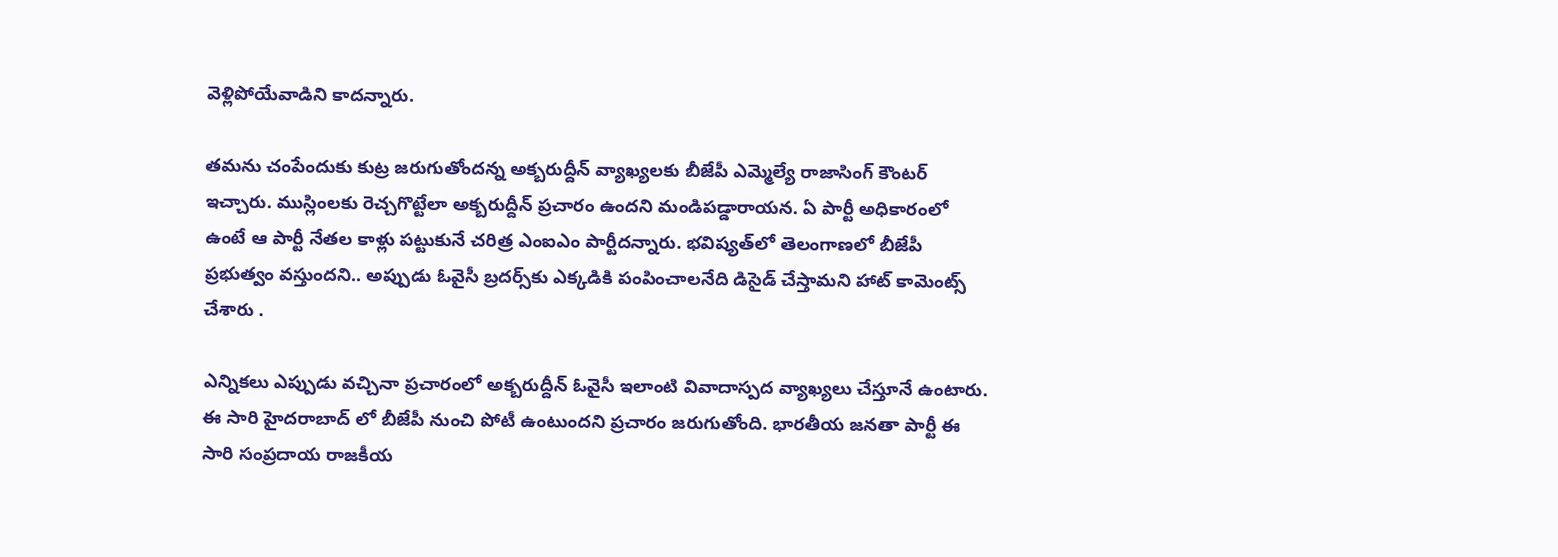వెళ్లిపోయేవాడిని కాదన్నారు.

తమను చంపేందుకు కుట్ర జరుగుతోందన్న అక్బరుద్దీన్‌ వ్యాఖ్యలకు బీజేపీ ఎమ్మెల్యే రాజాసింగ్‌ కౌంటర్ ఇచ్చారు. ముస్లింలకు రెచ్చగొట్టేలా అక్బరుద్దీన్ ప్రచారం ఉందని మండిపడ్డారాయన. ఏ పార్టీ అధికారంలో ఉంటే ఆ పార్టీ నేతల కాళ్లు పట్టుకునే చరిత్ర ఎంఐఎం పార్టీదన్నారు. భవిష్యత్‌లో తెలంగాణలో బీజేపీ ప్రభుత్వం వస్తుందని.. అప్పుడు ఓవైసీ బ్రదర్స్‌కు ఎక్కడికి పంపించాలనేది డిసైడ్ చేస్తామని హాట్ కామెంట్స్ చేశారు .

ఎన్నికలు ఎప్పుడు వచ్చినా ప్రచారంలో అక్బరుద్దీన్ ఓవైసీ ఇలాంటి వివాదాస్పద వ్యాఖ్యలు చేస్తూనే ఉంటారు. ఈ సారి హైదరాబాద్ లో బీజేపీ నుంచి పోటీ ఉంటుందని ప్రచారం జరుగుతోంది. భారతీయ జనతా పార్టీ ఈ సారి సంప్రదాయ రాజకీయ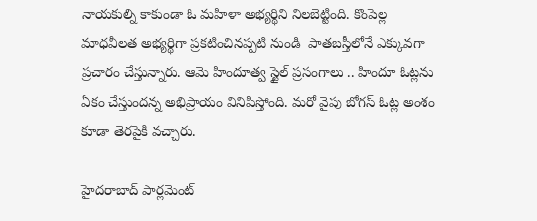నాయకుల్ని కాకుండా ఓ మహిళా అభ్యర్థిని నిలబెట్టింది. కొంపెల్ల మాధవీలత అభ్యర్థిగా ప్రకటించినప్పటి నుండి  పాతబస్తీలోనే ఎక్కువగా ప్రచారం చేస్తున్నారు. ఆమె హిందూత్వ స్టైల్ ప్రసంగాలు .. హిందూ ఓట్లను ఏకం చేస్తుందన్న అభిప్రాయం వినిపిస్తోంది. మరో వైపు బోగస్ ఓట్ల అంశం కూడా తెరపైకి వచ్చారు.

హైదరాబాద్ పార్లమెంట్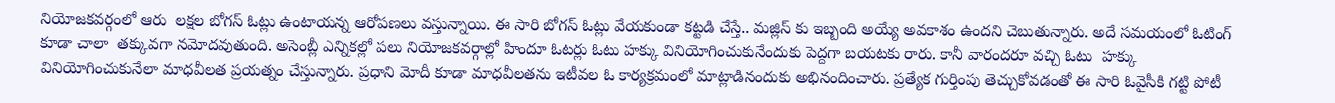నియోజకవర్గంలో ఆరు  లక్షల బోగస్ ఓట్లు ఉంటాయన్న ఆరోపణలు వస్తున్నాయి. ఈ సారి బోగస్ ఓట్లు వేయకుండా కట్టడి చేస్తే.. మజ్లిస్ కు ఇబ్బంది అయ్యే అవకాశం ఉందని చెబుతున్నారు. అదే సమయంలో ఓటింగ్ కూడా చాలా  తక్కువగా నమోదవుతుంది. అసెంబ్లీ ఎన్నికల్లో పలు నియోజకవర్గాల్లో హిందూ ఓటర్లు ఓటు హక్కు వినియోగించుకునేందుకు పెద్దగా బయటకు రారు. కానీ వారందరూ వచ్చి ఓటు  హక్కు వినియోగించుకునేలా మాధవీలత ప్రయత్నం చేస్తున్నారు. ప్రధాని మోదీ కూడా మాధవీలతను ఇటీవల ఓ కార్యక్రమంలో మాట్లాడినందుకు అభినందించారు. ప్రత్యేక గుర్తింపు తెచ్చుకోవడంతో ఈ సారి ఓవైసీకి గట్టి పోటీ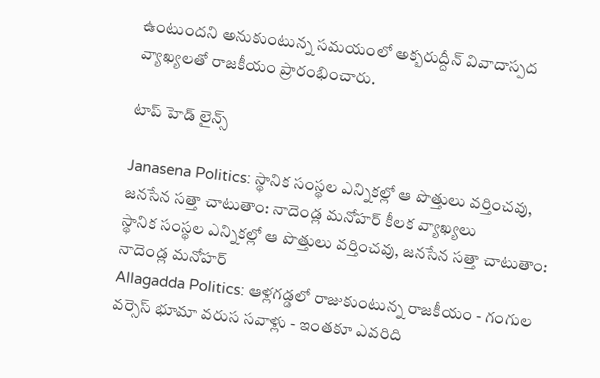ఉంటుందని అనుకుంటున్న సమయంలో అక్బరుద్దీన్ వివాదాస్పద వ్యాఖ్యలతో రాజకీయం ప్రారంభించారు.

టాప్ హెడ్ లైన్స్

Janasena Politics: స్థానిక సంస్థల ఎన్నికల్లో ఆ పొత్తులు వర్తించవు, జనసేన సత్తా చాటుతాం: నాదెండ్ల మనోహర్ కీలక వ్యాఖ్యలు
స్థానిక సంస్థల ఎన్నికల్లో ఆ పొత్తులు వర్తించవు, జనసేన సత్తా చాటుతాం: నాదెండ్ల మనోహర్
Allagadda Politics: ఆళ్లగడ్డలో రాజుకుంటున్న రాజకీయం - గంగుల వర్సెస్ భూమా వరుస సవాళ్లు - ఇంతకూ ఎవరిది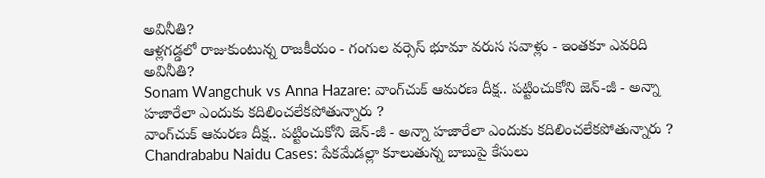అవినీతి?
ఆళ్లగడ్డలో రాజుకుంటున్న రాజకీయం - గంగుల వర్సెస్ భూమా వరుస సవాళ్లు - ఇంతకూ ఎవరిది అవినీతి?
Sonam Wangchuk vs Anna Hazare: వాంగ్‌చుక్ ఆమరణ దీక్ష.. పట్టించుకోని జెన్-జీ - అన్నా హజారేలా ఎందుకు కదిలించలేకపోతున్నారు ?
వాంగ్‌చుక్ ఆమరణ దీక్ష.. పట్టించుకోని జెన్-జీ - అన్నా హజారేలా ఎందుకు కదిలించలేకపోతున్నారు ?
Chandrababu Naidu Cases: పేకమేడల్లా కూలుతున్న బాబుపై కేసులు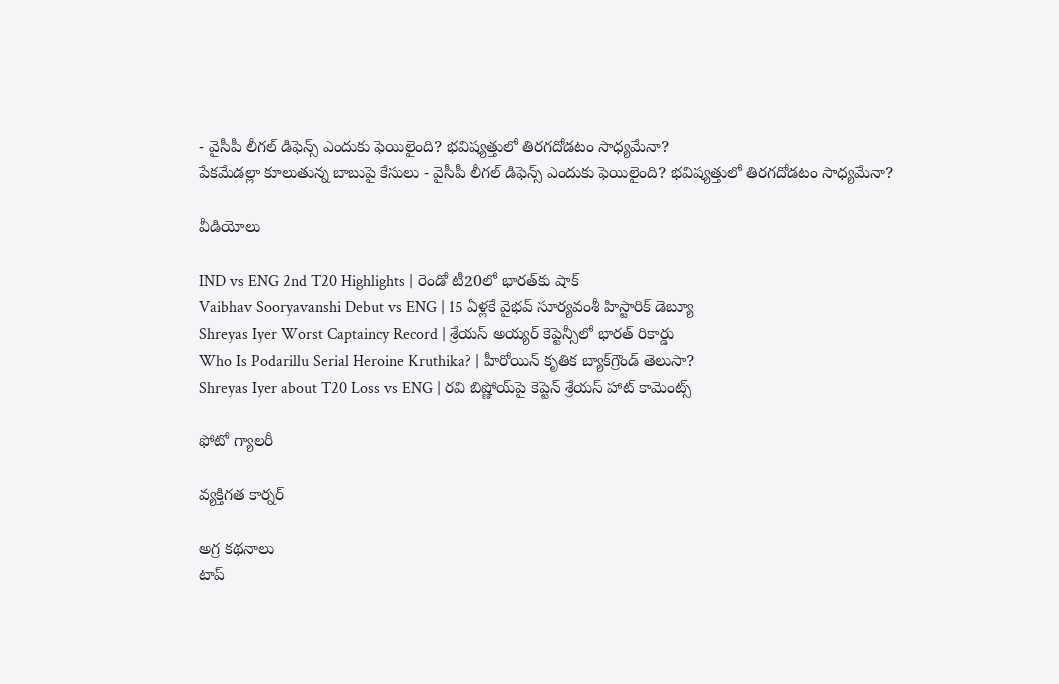- వైసీపీ లీగల్ డిఫెన్స్ ఎందుకు ఫెయిలైంది? భవిష్యత్తులో తిరగదోడటం సాధ్యమేనా?
పేకమేడల్లా కూలుతున్న బాబుపై కేసులు - వైసీపీ లీగల్ డిఫెన్స్ ఎందుకు ఫెయిలైంది? భవిష్యత్తులో తిరగదోడటం సాధ్యమేనా?

వీడియోలు

IND vs ENG 2nd T20 Highlights | రెండో టీ20లో భారత్‌కు షాక్
Vaibhav Sooryavanshi Debut vs ENG | 15 ఏళ్లకే వైభవ్ సూర్యవంశీ హిస్టారిక్ డెబ్యూ
Shreyas Iyer Worst Captaincy Record | శ్రేయస్ అయ్యర్ కెప్టెన్సీలో భారత్ రికార్డు
Who Is Podarillu Serial Heroine Kruthika? | హీరోయిన్ కృతిక బ్యాక్‌గ్రౌండ్ తెలుసా?
Shreyas Iyer about T20 Loss vs ENG | రవి బిష్ణోయ్‌పై కెప్టెన్ శ్రేయస్ హాట్ కామెంట్స్

ఫోటో గ్యాలరీ

వ్యక్తిగత కార్నర్

అగ్ర కథనాలు
టాప్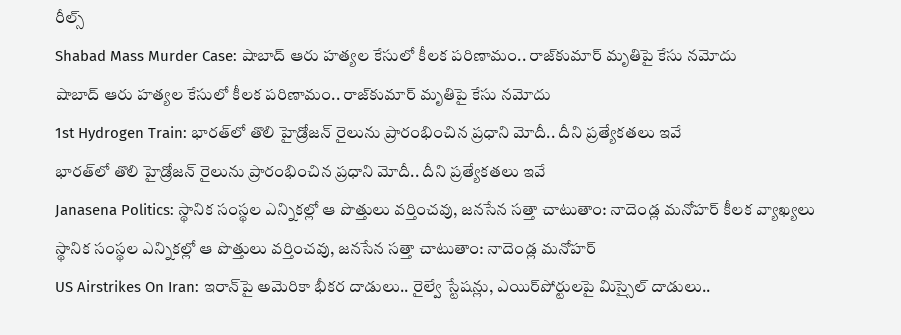రీల్స్
Shabad Mass Murder Case: షాబాద్‌ ఆరు హత్యల కేసులో కీలక పరిణామం.. రాజ్‌కుమార్ మృతిపై కేసు నమోదు
షాబాద్‌ ఆరు హత్యల కేసులో కీలక పరిణామం.. రాజ్‌కుమార్ మృతిపై కేసు నమోదు
1st Hydrogen Train: భారత్‌లో తొలి హైడ్రోజన్ రైలును ప్రారంభించిన ప్రధాని మోదీ.. దీని ప్రత్యేకతలు ఇవే
భారత్‌లో తొలి హైడ్రోజన్ రైలును ప్రారంభించిన ప్రధాని మోదీ.. దీని ప్రత్యేకతలు ఇవే
Janasena Politics: స్థానిక సంస్థల ఎన్నికల్లో ఆ పొత్తులు వర్తించవు, జనసేన సత్తా చాటుతాం: నాదెండ్ల మనోహర్ కీలక వ్యాఖ్యలు
స్థానిక సంస్థల ఎన్నికల్లో ఆ పొత్తులు వర్తించవు, జనసేన సత్తా చాటుతాం: నాదెండ్ల మనోహర్
US Airstrikes On Iran: ఇరాన్‌పై అమెరికా భీకర దాడులు.. రైల్వే స్టేషన్లు, ఎయిర్‌పోర్టులపై మిస్సైల్ దాడులు..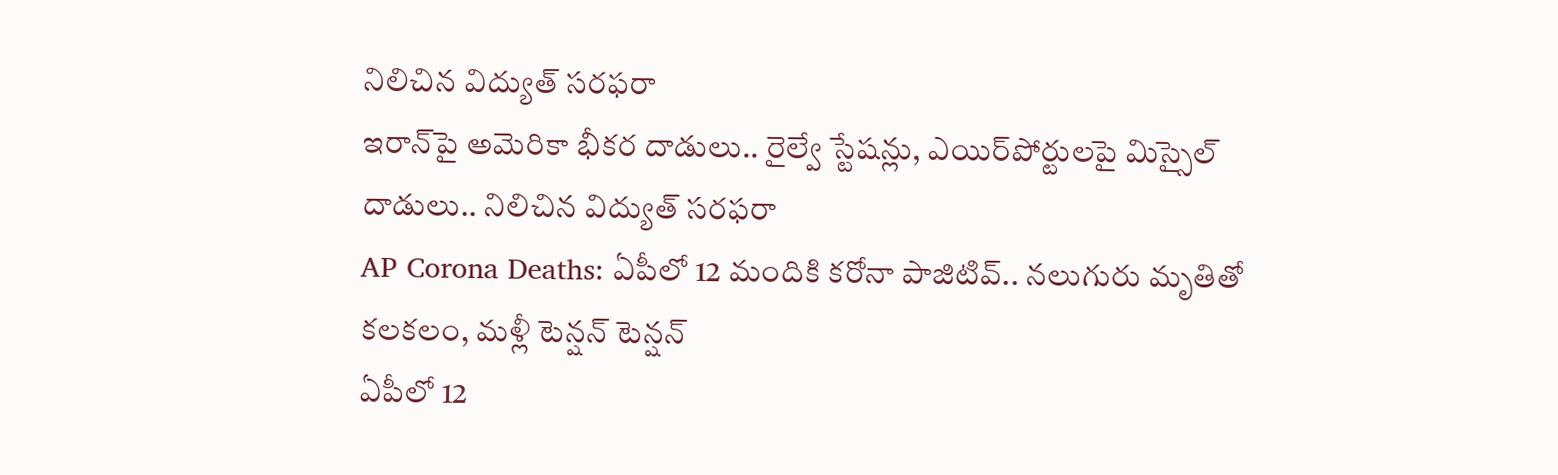నిలిచిన విద్యుత్ సరఫరా
ఇరాన్‌పై అమెరికా భీకర దాడులు.. రైల్వే స్టేషన్లు, ఎయిర్‌పోర్టులపై మిస్సైల్ దాడులు.. నిలిచిన విద్యుత్ సరఫరా
AP Corona Deaths: ఏపీలో 12 మందికి కరోనా పాజిటివ్.. నలుగురు మృతితో కలకలం, మళ్లీ టెన్షన్ టెన్షన్
ఏపీలో 12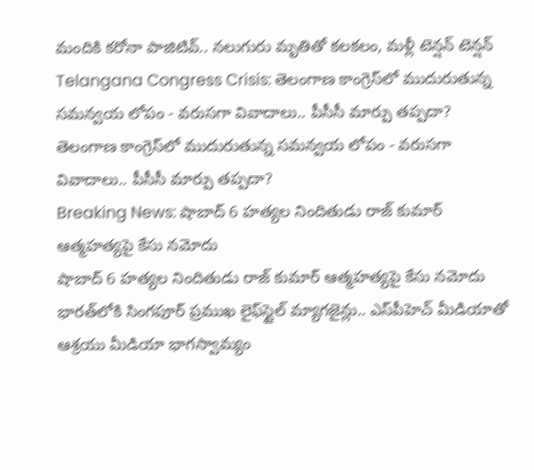మందికి కరోనా పాజిటివ్.. నలుగురు మృతితో కలకలం, మళ్లీ టెన్షన్ టెన్షన్
Telangana Congress Crisis: తెలంగాణ కాంగ్రెస్‌లో ముదురుతున్న సమన్వయ లోపం - వరుసగా వివాదాలు.. పీసీసీ మార్పు తప్పదా?
తెలంగాణ కాంగ్రెస్‌లో ముదురుతున్న సమన్వయ లోపం - వరుసగా వివాదాలు.. పీసీసీ మార్పు తప్పదా?
Breaking News: షాబాద్ 6 హత్యల నిందితుడు రాజ్ కుమార్ ఆత్మహత్యపై కేసు నమోదు
షాబాద్ 6 హత్యల నిందితుడు రాజ్ కుమార్ ఆత్మహత్యపై కేసు నమోదు
భారత్‌లోకి సింగపూర్ ప్రముఖ లైఫ్‌స్టైల్ మ్యాగజైన్లు.. ఎస్‌పీహెచ్ మీడియాతో ఆశ్రయు మీడియా భాగస్వామ్యం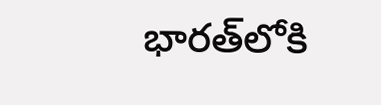భారత్‌లోకి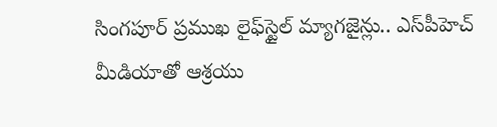సింగపూర్ ప్రముఖ లైఫ్‌స్టైల్ మ్యాగజైన్లు.. ఎస్‌పీహెచ్ మీడియాతో ఆశ్రయు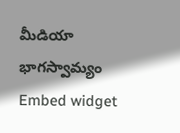మీడియా భాగస్వామ్యం
Embed widget